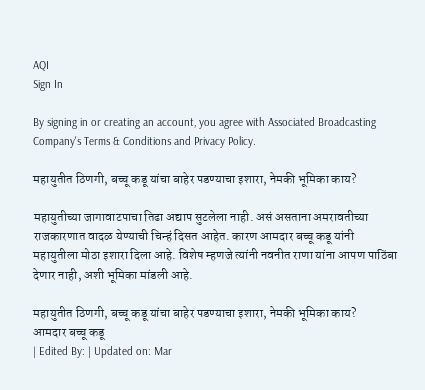AQI
Sign In

By signing in or creating an account, you agree with Associated Broadcasting Company's Terms & Conditions and Privacy Policy.

महायुतीत ठिणगी, बच्चू कडू यांचा बाहेर पडण्याचा इशारा, नेमकी भूमिका काय?

महायुतीच्या जागावाटपाचा तिढा अद्याप सुटलेला नाही. असं असताना अमरावतीच्या राजकारणात वादळ येण्याची चिन्हं दिसत आहेत. कारण आमदार बच्चू कडू यांनी महायुतीला मोठा इशारा दिला आहे. विशेष म्हणजे त्यांनी नवनीत राणा यांना आपण पाठिंबा देणार नाही, अशी भूमिका मांडली आहे.

महायुतीत ठिणगी, बच्चू कडू यांचा बाहेर पडण्याचा इशारा, नेमकी भूमिका काय?
आमदार बच्चू कडू
| Edited By: | Updated on: Mar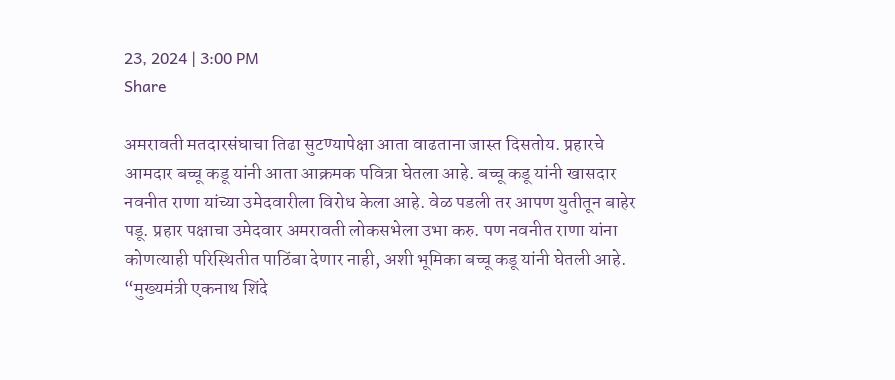23, 2024 | 3:00 PM
Share

अमरावती मतदारसंघाचा तिढा सुटण्यापेक्षा आता वाढताना जास्त दिसतोय. प्रहारचे आमदार बच्चू कडू यांनी आता आक्रमक पवित्रा घेतला आहे. बच्चू कडू यांनी खासदार नवनीत राणा यांच्या उमेदवारीला विरोध केला आहे. वेळ पडली तर आपण युतीतून बाहेर पडू. प्रहार पक्षाचा उमेदवार अमरावती लोकसभेला उभा करु. पण नवनीत राणा यांना कोणत्याही परिस्थितीत पाठिंबा देणार नाही, अशी भूमिका बच्चू कडू यांनी घेतली आहे. “मुख्यमंत्री एकनाथ शिंदे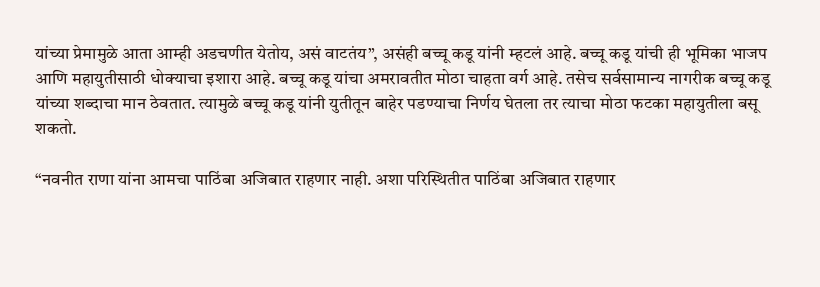यांच्या प्रेमामुळे आता आम्ही अडचणीत येतोय, असं वाटतंय”, असंही बच्चू कडू यांनी म्हटलं आहे. बच्चू कडू यांची ही भूमिका भाजप आणि महायुतीसाठी धोक्याचा इशारा आहे. बच्चू कडू यांचा अमरावतीत मोठा चाहता वर्ग आहे. तसेच सर्वसामान्य नागरीक बच्चू कडू यांच्या शब्दाचा मान ठेवतात. त्यामुळे बच्चू कडू यांनी युतीतून बाहेर पडण्याचा निर्णय घेतला तर त्याचा मोठा फटका महायुतीला बसू शकतो.

“नवनीत राणा यांना आमचा पाठिंबा अजिबात राहणार नाही. अशा परिस्थितीत पाठिंबा अजिबात राहणार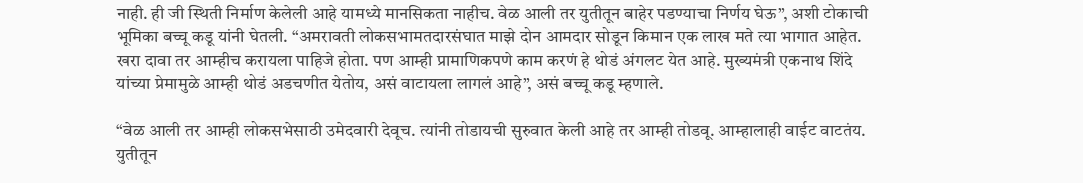नाही. ही जी स्थिती निर्माण केलेली आहे यामध्ये मानसिकता नाहीच. वेळ आली तर युतीतून बाहेर पडण्याचा निर्णय घेऊ”, अशी टोकाची भूमिका बच्चू कडू यांनी घेतली. “अमरावती लोकसभामतदारसंघात माझे दोन आमदार सोडून किमान एक लाख मते त्या भागात आहेत. खरा दावा तर आम्हीच करायला पाहिजे होता. पण आम्ही प्रामाणिकपणे काम करणं हे थोडं अंगलट येत आहे. मुख्यमंत्री एकनाथ शिंदे यांच्या प्रेमामुळे आम्ही थोडं अडचणीत येतोय, असं वाटायला लागलं आहे”, असं बच्चू कडू म्हणाले.

“वेळ आली तर आम्ही लोकसभेसाठी उमेदवारी देवूच. त्यांनी तोडायची सुरुवात केली आहे तर आम्ही तोडवू. आम्हालाही वाईट वाटतंय. युतीतून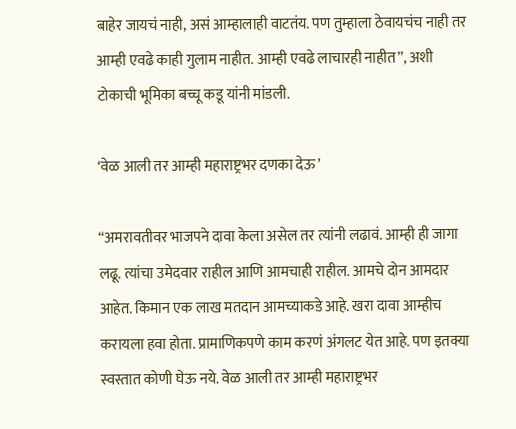बाहेर जायचं नाही, असं आम्हालाही वाटतंय. पण तुम्हाला ठेवायचंच नाही तर आम्ही एवढे काही गुलाम नाहीत. आम्ही एवढे लाचारही नाहीत”, अशी टोकाची भूमिका बच्चू कडू यांनी मांडली.

‘वेळ आली तर आम्ही महाराष्ट्रभर दणका देऊ’

“अमरावतीवर भाजपने दावा केला असेल तर त्यांनी लढावं. आम्ही ही जागा लढू. त्यांचा उमेदवार राहील आणि आमचाही राहील. आमचे दोन आमदार आहेत. किमान एक लाख मतदान आमच्याकडे आहे. खरा दावा आम्हीच करायला हवा होता. प्रामाणिकपणे काम करणं अंगलट येत आहे. पण इतक्या स्वस्तात कोणी घेऊ नये. वेळ आली तर आम्ही महाराष्ट्रभर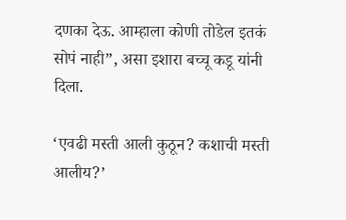दणका देऊ. आम्हाला कोणी तोडेल इतकं सोपं नाही”, असा इशारा बच्चू कडू यांनी दिला.

‘एवढी मस्ती आली कुठून? कशाची मस्ती आलीय?’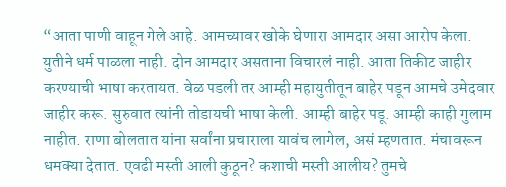“आता पाणी वाहून गेले आहे. आमच्यावर खोके घेणारा आमदार असा आरोप केला. युतीने धर्म पाळला नाही. दोन आमदार असताना विचारलं नाही. आता तिकीट जाहीर करण्याची भाषा करतायत. वेळ पडली तर आम्ही महायुतीतून बाहेर पडून आमचे उमेदवार जाहीर करू. सुरुवात त्यांनी तोडायची भाषा केली. आम्ही बाहेर पडू. आम्ही काही गुलाम नाहीत. राणा बोलतात यांना सर्वांना प्रचाराला यावंच लागेल, असं म्हणतात. मंचावरून धमक्या देतात. एवढी मस्ती आली कुठून? कशाची मस्ती आलीय? तुमचे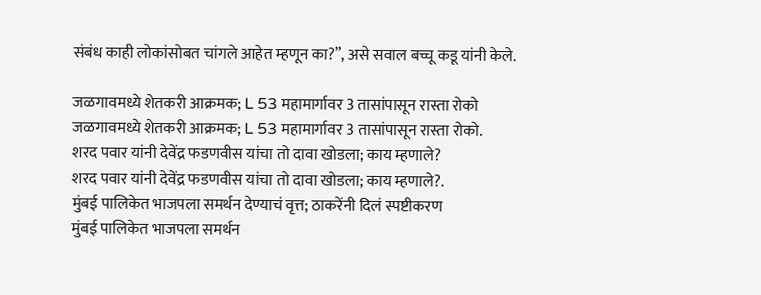संबंध काही लोकांसोबत चांगले आहेत म्हणून का?”, असे सवाल बच्चू कडू यांनी केले.

जळगावमध्ये शेतकरी आक्रमक; L 53 महामार्गावर 3 तासांपासून रास्ता रोको
जळगावमध्ये शेतकरी आक्रमक; L 53 महामार्गावर 3 तासांपासून रास्ता रोको.
शरद पवार यांनी देवेंद्र फडणवीस यांचा तो दावा खोडला; काय म्हणाले?
शरद पवार यांनी देवेंद्र फडणवीस यांचा तो दावा खोडला; काय म्हणाले?.
मुंबई पालिकेत भाजपला समर्थन देण्याचं वृत्त; ठाकरेंनी दिलं स्पष्टीकरण
मुंबई पालिकेत भाजपला समर्थन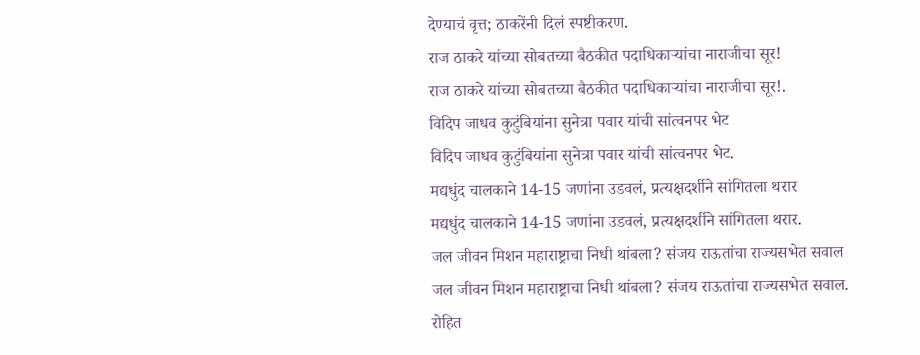देण्याचं वृत्त; ठाकरेंनी दिलं स्पष्टीकरण.
राज ठाकरे यांच्या सोबतच्या बैठकीत पदाधिकाऱ्यांचा नाराजीचा सूर!
राज ठाकरे यांच्या सोबतच्या बैठकीत पदाधिकाऱ्यांचा नाराजीचा सूर!.
विदिप जाधव कुटुंबियांना सुनेत्रा पवार यांची सांत्वनपर भेट
विदिप जाधव कुटुंबियांना सुनेत्रा पवार यांची सांत्वनपर भेट.
मद्यधुंद चालकाने 14-15 जणांना उडवलं, प्रत्यक्षदर्शीने सांगितला थरार
मद्यधुंद चालकाने 14-15 जणांना उडवलं, प्रत्यक्षदर्शीने सांगितला थरार.
जल जीवन मिशन महाराष्ट्राचा निधी थांबला? संजय राऊतांचा राज्यसभेत सवाल
जल जीवन मिशन महाराष्ट्राचा निधी थांबला? संजय राऊतांचा राज्यसभेत सवाल.
रोहित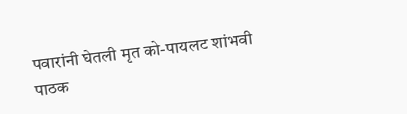पवारांनी घेतली मृत को-पायलट शांभवी पाठक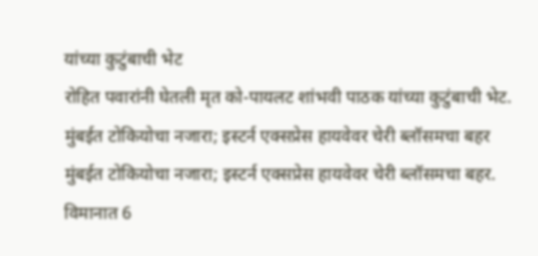यांच्या कुटुंबाची भेट
रोहित पवारांनी घेतली मृत को-पायलट शांभवी पाठक यांच्या कुटुंबाची भेट.
मुंबईत टोकियोचा नजारा; इस्टर्न एक्सप्रेस हायवेवर चेरी ब्लॉसमचा बहर
मुंबईत टोकियोचा नजारा; इस्टर्न एक्सप्रेस हायवेवर चेरी ब्लॉसमचा बहर.
विमानात 6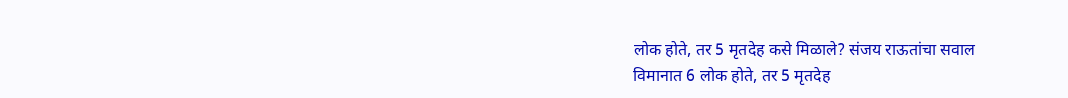लोक होते, तर 5 मृतदेह कसे मिळाले? संजय राऊतांचा सवाल
विमानात 6 लोक होते, तर 5 मृतदेह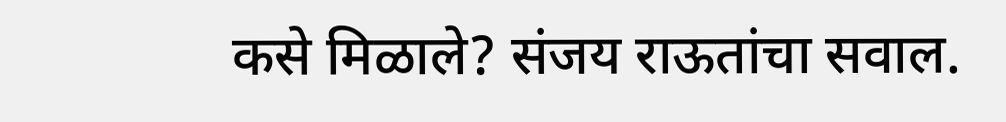कसे मिळाले? संजय राऊतांचा सवाल.